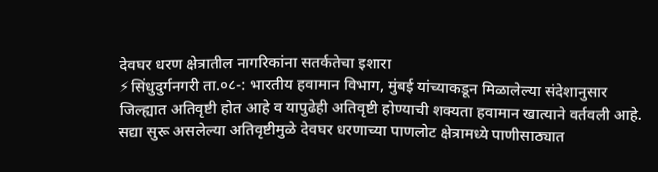देवघर धरण क्षेत्रातील नागरिकांना सतर्कतेचा इशारा
⚡सिंधुदुर्गनगरी ता.०८-: भारतीय हवामान विभाग, मुंबई यांच्याकडून मिळालेल्या संदेशानुसार जिल्ह्यात अतिवृष्टी होत आहे व यापुढेही अतिवृष्टी होण्याची शक्यता हवामान खात्याने वर्तवली आहे. सद्या सुरू असलेल्या अतिवृष्टीमुळे देवघर धरणाच्या पाणलोट क्षेत्रामध्ये पाणीसाठ्यात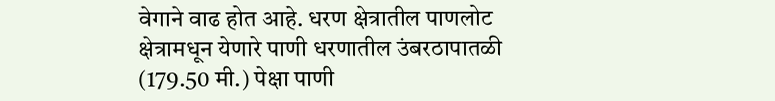वेगाने वाढ होत आहे. धरण क्षेत्रातील पाणलोट क्षेत्रामधून येणारे पाणी धरणातील उंबरठापातळी (179.50 मी.) पेक्षा पाणी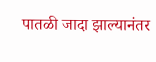पातळी जादा झाल्यानंतर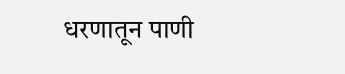धरणातून पाणी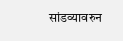सांडव्यावरुन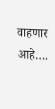वाहणार आहे….